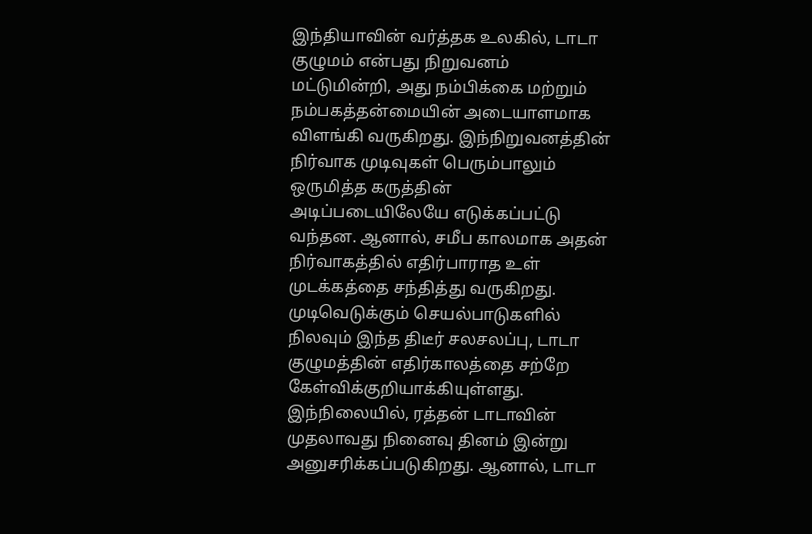இந்தியாவின் வர்த்தக உலகில், டாடா குழுமம் என்பது நிறுவனம் மட்டுமின்றி, அது நம்பிக்கை மற்றும் நம்பகத்தன்மையின் அடையாளமாக விளங்கி வருகிறது. இந்நிறுவனத்தின் நிர்வாக முடிவுகள் பெரும்பாலும் ஒருமித்த கருத்தின் அடிப்படையிலேயே எடுக்கப்பட்டு வந்தன. ஆனால், சமீப காலமாக அதன் நிர்வாகத்தில் எதிர்பாராத உள் முடக்கத்தை சந்தித்து வருகிறது. முடிவெடுக்கும் செயல்பாடுகளில் நிலவும் இந்த திடீர் சலசலப்பு, டாடா குழுமத்தின் எதிர்காலத்தை சற்றே கேள்விக்குறியாக்கியுள்ளது.
இந்நிலையில், ரத்தன் டாடாவின் முதலாவது நினைவு தினம் இன்று அனுசரிக்கப்படுகிறது. ஆனால், டாடா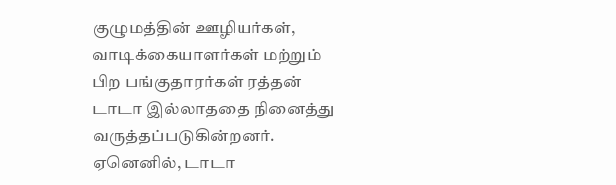குழுமத்தின் ஊழியர்கள், வாடிக்கையாளர்கள் மற்றும் பிற பங்குதாரர்கள் ரத்தன் டாடா இல்லாததை நினைத்து வருத்தப்படுகின்றனர். ஏனெனில், டாடா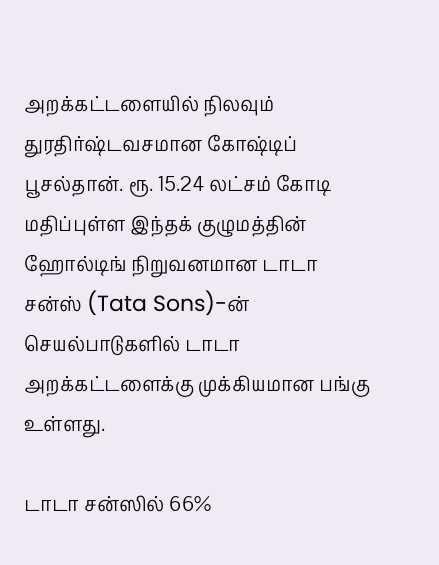அறக்கட்டளையில் நிலவும் துரதிர்ஷ்டவசமான கோஷ்டிப் பூசல்தான். ரூ. 15.24 லட்சம் கோடி மதிப்புள்ள இந்தக் குழுமத்தின் ஹோல்டிங் நிறுவனமான டாடா சன்ஸ் (Tata Sons)-ன் செயல்பாடுகளில் டாடா அறக்கட்டளைக்கு முக்கியமான பங்கு உள்ளது.

டாடா சன்ஸில் 66%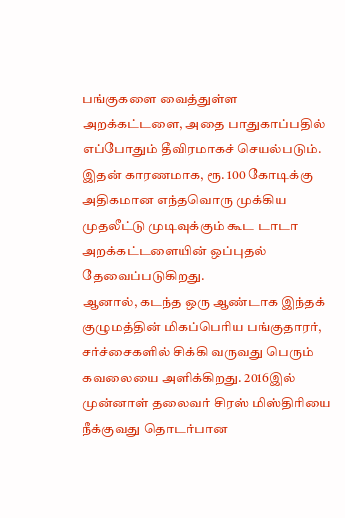பங்குகளை வைத்துள்ள அறக்கட்டளை, அதை பாதுகாப்பதில் எப்போதும் தீவிரமாகச் செயல்படும். இதன் காரணமாக, ரூ. 100 கோடிக்கு அதிகமான எந்தவொரு முக்கிய முதலீட்டு முடிவுக்கும் கூட டாடா அறக்கட்டளையின் ஒப்புதல் தேவைப்படுகிறது.
ஆனால், கடந்த ஒரு ஆண்டாக இந்தக் குழுமத்தின் மிகப்பெரிய பங்குதாரர், சர்ச்சைகளில் சிக்கி வருவது பெரும் கவலையை அளிக்கிறது. 2016இல் முன்னாள் தலைவர் சிரஸ் மிஸ்திரியை நீக்குவது தொடர்பான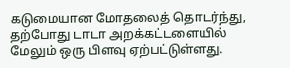கடுமையான மோதலைத் தொடர்ந்து, தற்போது டாடா அறக்கட்டளையில் மேலும் ஒரு பிளவு ஏற்பட்டுள்ளது.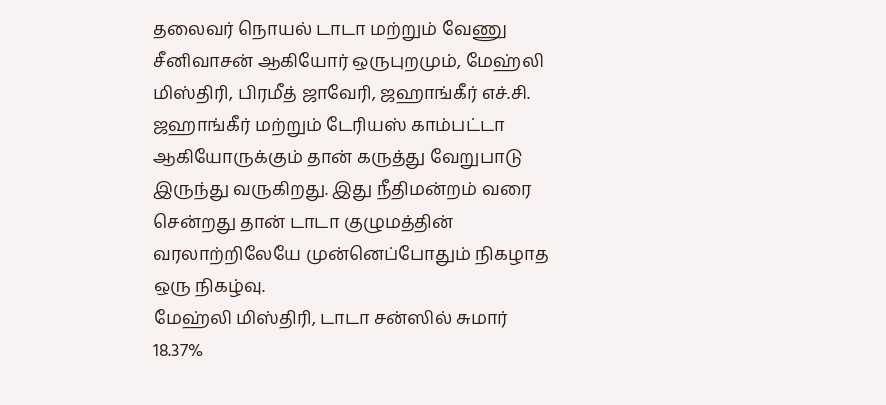தலைவர் நொயல் டாடா மற்றும் வேணு சீனிவாசன் ஆகியோர் ஒருபுறமும், மேஹ்லி மிஸ்திரி, பிரமீத் ஜாவேரி, ஜஹாங்கீர் எச்.சி. ஜஹாங்கீர் மற்றும் டேரியஸ் காம்பட்டா ஆகியோருக்கும் தான் கருத்து வேறுபாடு இருந்து வருகிறது. இது நீதிமன்றம் வரை சென்றது தான் டாடா குழுமத்தின் வரலாற்றிலேயே முன்னெப்போதும் நிகழாத ஒரு நிகழ்வு.
மேஹ்லி மிஸ்திரி, டாடா சன்ஸில் சுமார் 18.37%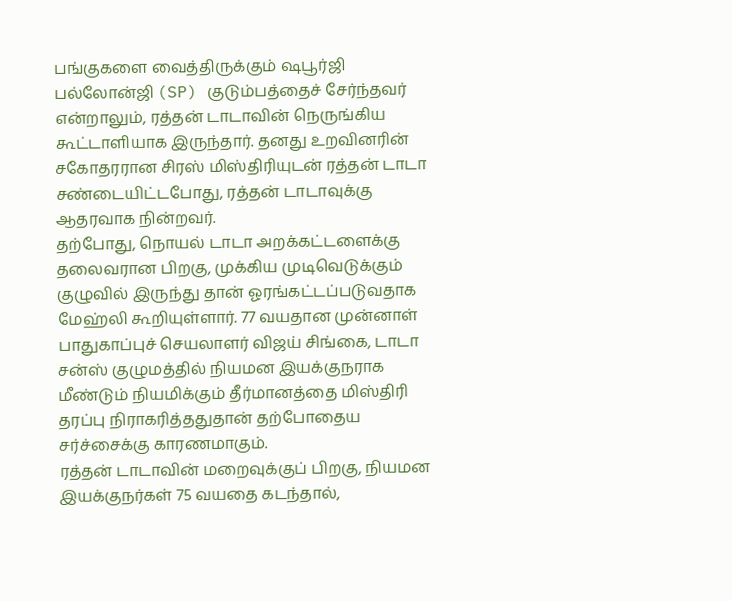பங்குகளை வைத்திருக்கும் ஷபூர்ஜி பல்லோன்ஜி (SP) குடும்பத்தைச் சேர்ந்தவர் என்றாலும், ரத்தன் டாடாவின் நெருங்கிய கூட்டாளியாக இருந்தார். தனது உறவினரின் சகோதரரான சிரஸ் மிஸ்திரியுடன் ரத்தன் டாடா சண்டையிட்டபோது, ரத்தன் டாடாவுக்கு ஆதரவாக நின்றவர்.
தற்போது, நொயல் டாடா அறக்கட்டளைக்கு தலைவரான பிறகு, முக்கிய முடிவெடுக்கும் குழுவில் இருந்து தான் ஓரங்கட்டப்படுவதாக மேஹ்லி கூறியுள்ளார். 77 வயதான முன்னாள் பாதுகாப்புச் செயலாளர் விஜய் சிங்கை, டாடா சன்ஸ் குழுமத்தில் நியமன இயக்குநராக மீண்டும் நியமிக்கும் தீர்மானத்தை மிஸ்திரி தரப்பு நிராகரித்ததுதான் தற்போதைய சர்ச்சைக்கு காரணமாகும்.
ரத்தன் டாடாவின் மறைவுக்குப் பிறகு, நியமன இயக்குநர்கள் 75 வயதை கடந்தால்,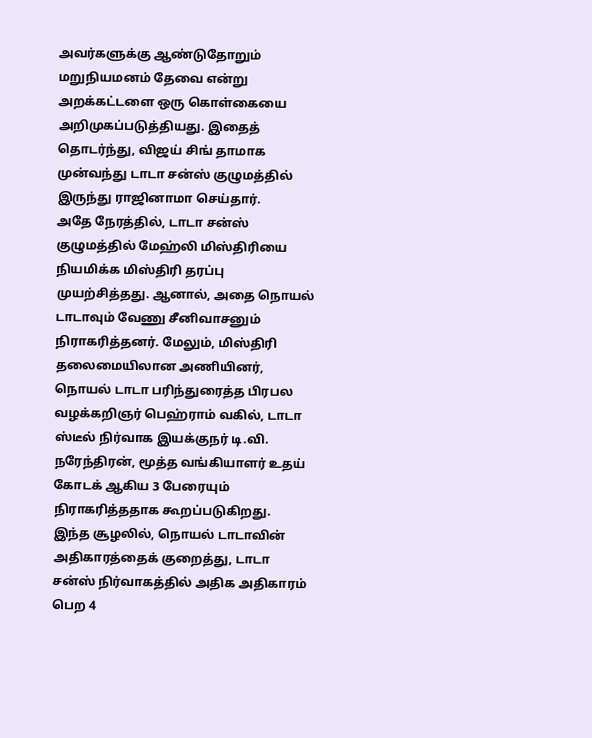அவர்களுக்கு ஆண்டுதோறும் மறுநியமனம் தேவை என்று அறக்கட்டளை ஒரு கொள்கையை அறிமுகப்படுத்தியது. இதைத் தொடர்ந்து, விஜய் சிங் தாமாக முன்வந்து டாடா சன்ஸ் குழுமத்தில் இருந்து ராஜினாமா செய்தார்.
அதே நேரத்தில், டாடா சன்ஸ் குழுமத்தில் மேஹ்லி மிஸ்திரியை நியமிக்க மிஸ்திரி தரப்பு முயற்சித்தது. ஆனால், அதை நொயல் டாடாவும் வேணு சீனிவாசனும் நிராகரித்தனர். மேலும், மிஸ்திரி தலைமையிலான அணியினர், நொயல் டாடா பரிந்துரைத்த பிரபல வழக்கறிஞர் பெஹ்ராம் வகில், டாடா ஸ்டீல் நிர்வாக இயக்குநர் டி.வி. நரேந்திரன், மூத்த வங்கியாளர் உதய் கோடக் ஆகிய 3 பேரையும் நிராகரித்ததாக கூறப்படுகிறது.
இந்த சூழலில், நொயல் டாடாவின் அதிகாரத்தைக் குறைத்து, டாடா சன்ஸ் நிர்வாகத்தில் அதிக அதிகாரம் பெற 4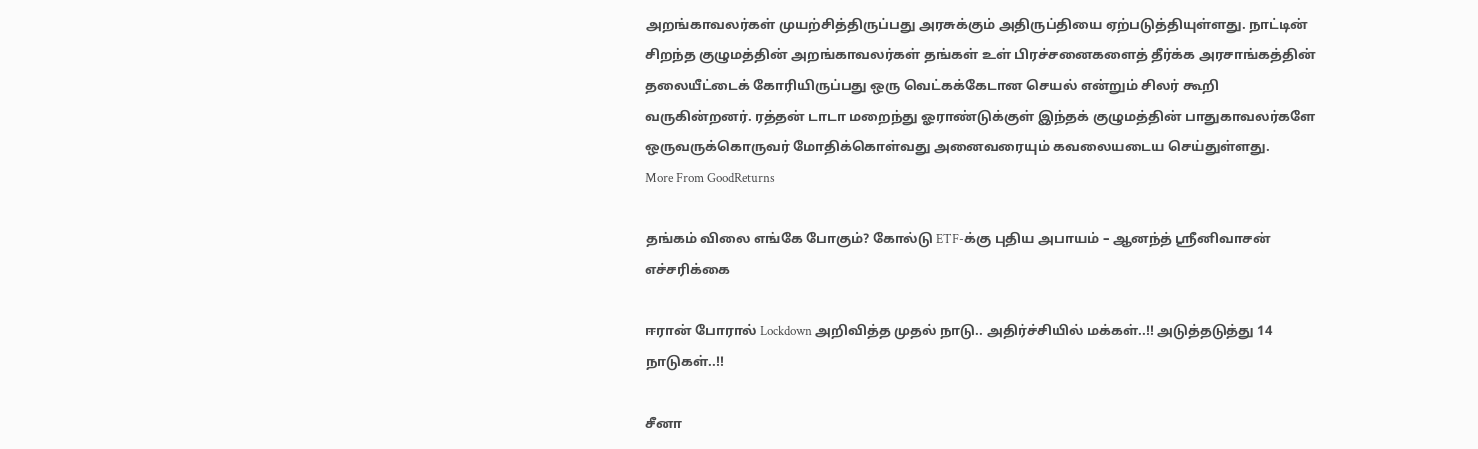அறங்காவலர்கள் முயற்சித்திருப்பது அரசுக்கும் அதிருப்தியை ஏற்படுத்தியுள்ளது. நாட்டின் சிறந்த குழுமத்தின் அறங்காவலர்கள் தங்கள் உள் பிரச்சனைகளைத் தீர்க்க அரசாங்கத்தின் தலையீட்டைக் கோரியிருப்பது ஒரு வெட்கக்கேடான செயல் என்றும் சிலர் கூறி வருகின்றனர். ரத்தன் டாடா மறைந்து ஓராண்டுக்குள் இந்தக் குழுமத்தின் பாதுகாவலர்களே ஒருவருக்கொருவர் மோதிக்கொள்வது அனைவரையும் கவலையடைய செய்துள்ளது.
More From GoodReturns

தங்கம் விலை எங்கே போகும்? கோல்டு ETF-க்கு புதிய அபாயம் – ஆனந்த் ஸ்ரீனிவாசன் எச்சரிக்கை

ஈரான் போரால் Lockdown அறிவித்த முதல் நாடு.. அதிர்ச்சியில் மக்கள்..!! அடுத்தடுத்து 14 நாடுகள்..!!

சீனா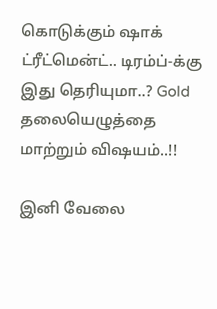கொடுக்கும் ஷாக் ட்ரீட்மென்ட்.. டிரம்ப்-க்கு இது தெரியுமா..? Gold தலையெழுத்தை மாற்றும் விஷயம்..!!

இனி வேலை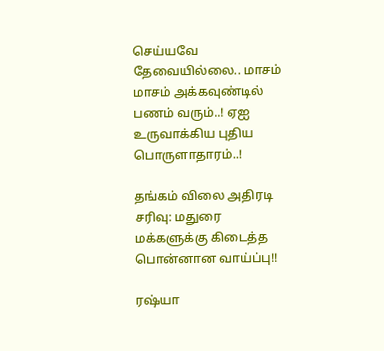செய்யவே தேவையில்லை.. மாசம் மாசம் அக்கவுண்டில் பணம் வரும்..! ஏஐ உருவாக்கிய புதிய பொருளாதாரம்..!

தங்கம் விலை அதிரடி சரிவு: மதுரை மக்களுக்கு கிடைத்த பொன்னான வாய்ப்பு!!

ரஷ்யா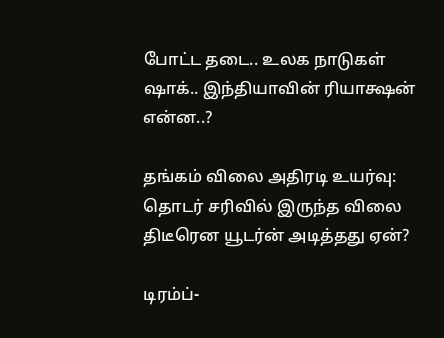போட்ட தடை.. உலக நாடுகள் ஷாக்.. இந்தியாவின் ரியாக்ஷன் என்ன..?

தங்கம் விலை அதிரடி உயர்வு: தொடர் சரிவில் இருந்த விலை திடீரென யூடர்ன் அடித்தது ஏன்?

டிரம்ப்-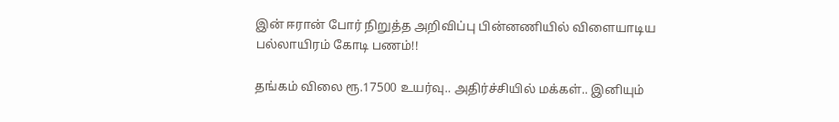இன் ஈரான் போர் நிறுத்த அறிவிப்பு பின்னணியில் விளையாடிய பல்லாயிரம் கோடி பணம்!!

தங்கம் விலை ரூ.17500 உயர்வு.. அதிர்ச்சியில் மக்கள்.. இனியும்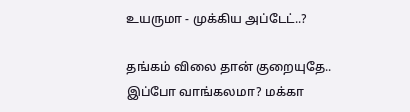உயருமா - முக்கிய அப்டேட்..?

தங்கம் விலை தான் குறையுதே.. இப்போ வாங்கலமா? மக்கா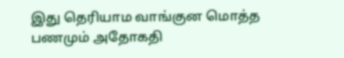இது தெரியாம வாங்குன மொத்த பணமும் அதோகதி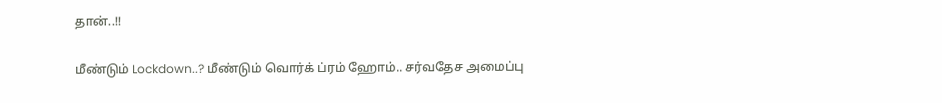தான்..!!

மீண்டும் Lockdown..? மீண்டும் வொர்க் ப்ரம் ஹோம்.. சர்வதேச அமைப்பு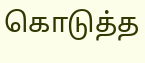கொடுத்த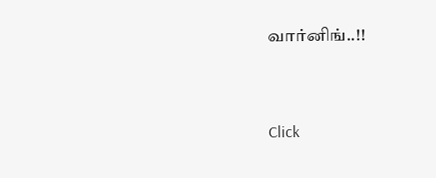வார்னிங்..!!



Click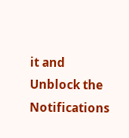it and Unblock the Notifications